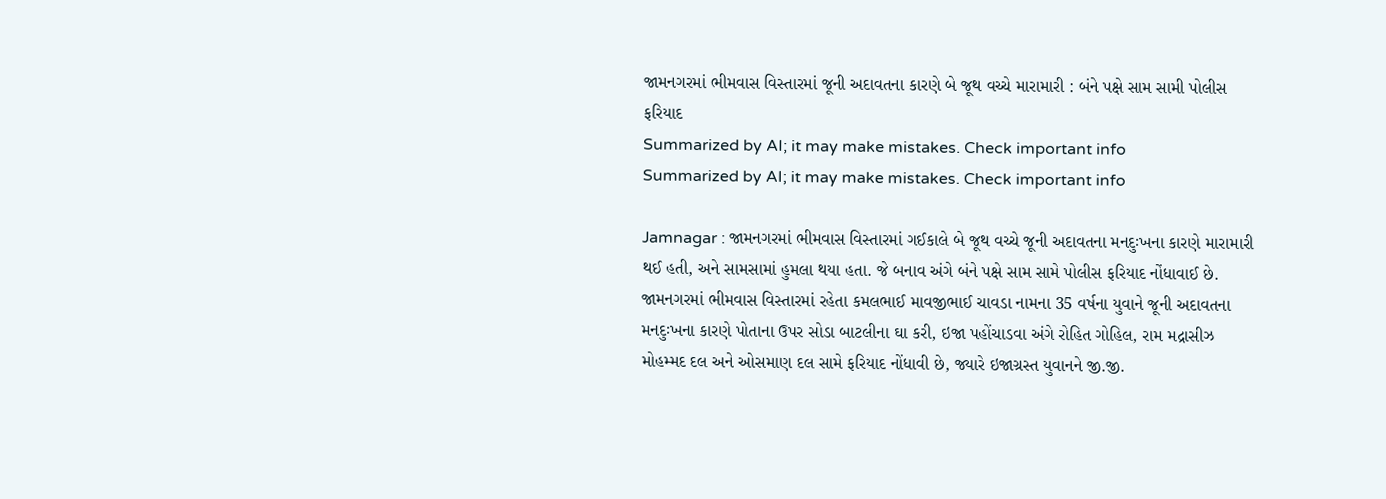જામનગરમાં ભીમવાસ વિસ્તારમાં જૂની અદાવતના કારણે બે જૂથ વચ્ચે મારામારી : બંને પક્ષે સામ સામી પોલીસ ફરિયાદ
Summarized by AI; it may make mistakes. Check important info
Summarized by AI; it may make mistakes. Check important info

Jamnagar : જામનગરમાં ભીમવાસ વિસ્તારમાં ગઈકાલે બે જૂથ વચ્ચે જૂની અદાવતના મનદુઃખના કારણે મારામારી થઈ હતી, અને સામસામાં હુમલા થયા હતા. જે બનાવ અંગે બંને પક્ષે સામ સામે પોલીસ ફરિયાદ નોંધાવાઈ છે.
જામનગરમાં ભીમવાસ વિસ્તારમાં રહેતા કમલભાઈ માવજીભાઈ ચાવડા નામના 35 વર્ષના યુવાને જૂની અદાવતના મનદુઃખના કારણે પોતાના ઉપર સોડા બાટલીના ઘા કરી, ઇજા પહોંચાડવા અંગે રોહિત ગોહિલ, રામ મદ્રાસીઝ મોહમ્મદ દલ અને ઓસમાણ દલ સામે ફરિયાદ નોંધાવી છે, જ્યારે ઇજાગ્રસ્ત યુવાનને જી.જી.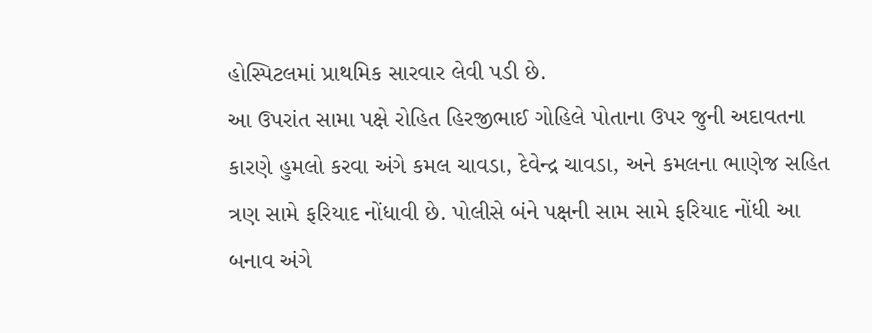હોસ્પિટલમાં પ્રાથમિક સારવાર લેવી પડી છે.
આ ઉપરાંત સામા પક્ષે રોહિત હિરજીભાઈ ગોહિલે પોતાના ઉપર જુની અદાવતના કારણે હુમલો કરવા અંગે કમલ ચાવડા, દેવેન્દ્ર ચાવડા, અને કમલના ભાણેજ સહિત ત્રણ સામે ફરિયાદ નોંધાવી છે. પોલીસે બંને પક્ષની સામ સામે ફરિયાદ નોંધી આ બનાવ અંગે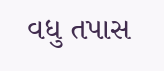વધુ તપાસ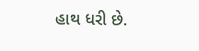હાથ ધરી છે.